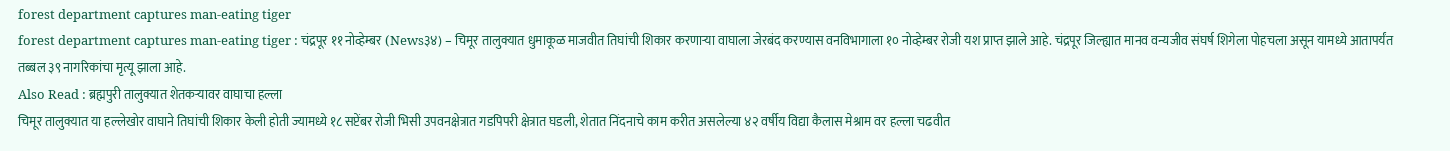forest department captures man-eating tiger
forest department captures man-eating tiger : चंद्रपूर ११ नोव्हेम्बर (News३४) – चिमूर तालुक्यात धुमाकूळ माजवीत तिघांची शिकार करणाऱ्या वाघाला जेरबंद करण्यास वनविभागाला १० नोव्हेम्बर रोजी यश प्राप्त झाले आहे. चंद्रपूर जिल्ह्यात मानव वन्यजीव संघर्ष शिगेला पोहचला असून यामध्ये आतापर्यंत तब्बल ३९ नागरिकांचा मृत्यू झाला आहे.
Also Read : ब्रह्मपुरी तालुक्यात शेतकऱ्यावर वाघाचा हल्ला
चिमूर तालुक्यात या हल्लेखोर वाघाने तिघांची शिकार केली होती ज्यामध्ये १८ सप्टेंबर रोजी भिसी उपवनक्षेत्रात गडपिपरी क्षेत्रात घडली, शेतात निंदनाचे काम करीत असलेल्या ४२ वर्षीय विद्या कैलास मेश्राम वर हल्ला चढवीत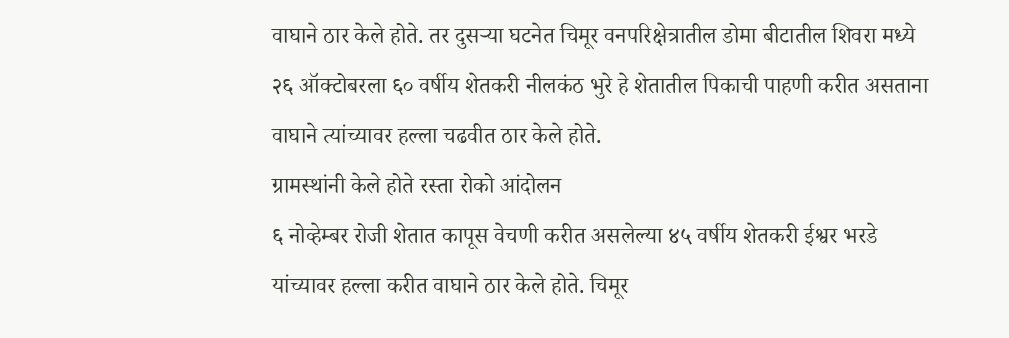वाघाने ठार केले होते. तर दुसऱ्या घटनेत चिमूर वनपरिक्षेत्रातील डोमा बीटातील शिवरा मध्ये २६ ऑक्टोबरला ६० वर्षीय शेतकरी नीलकंठ भुरे हे शेतातील पिकाची पाहणी करीत असताना वाघाने त्यांच्यावर हल्ला चढवीत ठार केले होते.
ग्रामस्थांनी केले होते रस्ता रोको आंदोलन
६ नोव्हेम्बर रोजी शेतात कापूस वेचणी करीत असलेल्या ४५ वर्षीय शेतकरी ईश्वर भरडे यांच्यावर हल्ला करीत वाघाने ठार केले होते. चिमूर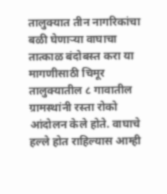तालुक्यात तीन नागरिकांचा बळी घेणाऱ्या वाघाचा तात्काळ बंदोबस्त करा या मागणीसाठी चिमूर तालुक्यातील ८ गावातील ग्रामस्थांनी रस्ता रोको आंदोलन केले होते. वाघाचे हल्ले होत राहिल्यास आम्ही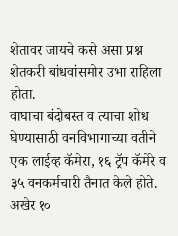शेतावर जायचे कसे असा प्रश्न शेतकरी बांधवांसमोर उभा राहिला होता.
वाघाचा बंदोबस्त व त्याचा शोध घेण्यासाठी वनविभागाच्या वतीने एक लाईव्ह कॅमेरा, १६ ट्रॅप कॅमेरे व ३५ वनकर्मचारी तैनात केले होते. अखेर १०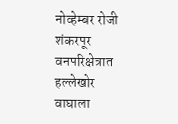नोव्हेम्बर रोजी शंकरपूर वनपरिक्षेत्रात हल्लेखोर वाघाला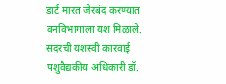डार्ट मारत जेरबंद करण्यात वनविभागाला यश मिळाले.
सदरची यशस्वी कारवाई पशुवैद्यकीय अधिकारी डॉ.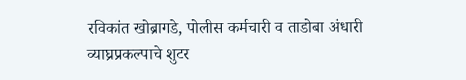रविकांत खोब्रागडे, पोलीस कर्मचारी व ताडोबा अंधारी व्याघ्रप्रकल्पाचे शुटर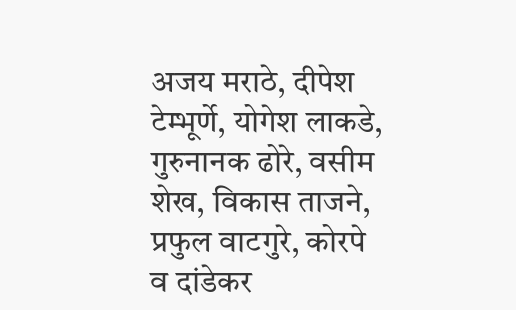अजय मराठे, दीपेश टेम्भूर्णे, योगेश लाकडे, गुरुनानक ढोरे, वसीम शेख, विकास ताजने, प्रफुल वाटगुरे, कोरपे व दांडेकर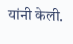यांनी केली.